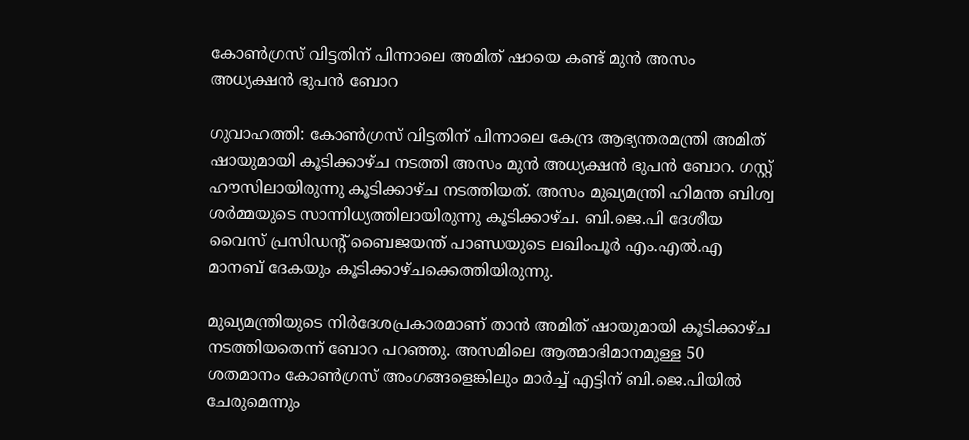കോൺഗ്രസ് വിട്ടതിന് പിന്നാലെ അമിത് ഷായെ കണ്ട് മുൻ അസം അധ്യക്ഷൻ ഭുപൻ ബോറ

ഗുവാഹത്തി: കോൺഗ്രസ് വിട്ടതിന് പിന്നാലെ കേന്ദ്ര ആഭ്യന്തരമന്ത്രി അമിത് ഷായുമായി കൂടിക്കാഴ്ച നടത്തി അസം മുൻ അധ്യക്ഷൻ ഭുപൻ ബോറ. ഗസ്റ്റ് ഹൗസിലായിരുന്നു കൂടിക്കാഴ്ച നടത്തിയത്. അസം മുഖ്യമന്ത്രി ഹിമന്ത ബിശ്വ ശർമ്മയുടെ സാന്നിധ്യത്തിലായിരുന്നു കൂടിക്കാഴ്ച. ബി.ജെ.പി ദേശീയ വൈസ് പ്രസിഡന്റ് ബൈജയന്ത് പാണ്ഡയുടെ ലഖിംപൂർ എം.എൽ.എ മാനബ് ദേകയും കൂടിക്കാഴ്ചക്കെത്തിയിരുന്നു.

മുഖ്യമന്ത്രിയുടെ നിർദേശപ്രകാരമാണ് താൻ അമിത് ഷായുമായി കൂടിക്കാഴ്ച നടത്തിയതെന്ന് ബോറ പറഞ്ഞു. അസമിലെ ആത്മാഭിമാനമുള്ള 50 ശതമാനം കോൺഗ്രസ് അംഗങ്ങളെങ്കിലും മാർച്ച് എട്ടിന് ബി.ജെ.പിയിൽ ചേരുമെന്നും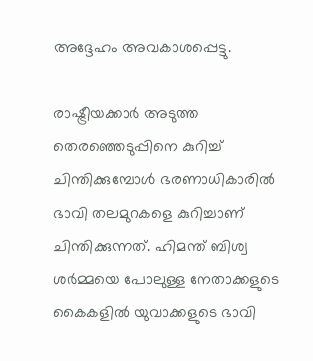അദ്ദേഹം അവകാശപ്പെട്ടു.

രാഷ്ട്രീയക്കാർ അടുത്ത തെരഞ്ഞെടുപ്പിനെ കുറിച്ച് ചിന്തിക്കുമ്പോൾ ഭരണാധികാരിൽ ഭാവി തലമുറകളെ കുറിച്ചാണ് ചിന്തിക്കുന്നത്. ഹിമന്ത് ബിശ്വ ശർമ്മയെ പോലുള്ള നേതാക്കളുടെ കൈകളിൽ യുവാക്കളുടെ ഭാവി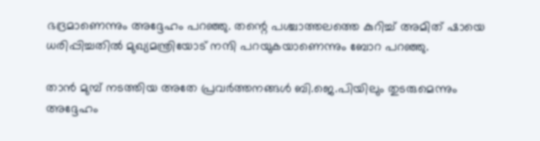ഭദ്രമാണെന്നും അദ്ദേഹം പറഞ്ഞു. തന്റെ പശ്ചാത്തലത്തെ കുറിച്ച് അമിത് ഷായെ ധരിപ്പിച്ചതിൽ മുഖ്യമന്ത്രിയോട് നന്ദി പറയുകയാണെന്നും ബോറ പറഞ്ഞു.

താൻ മുമ്പ് നടത്തിയ അതേ പ്രവർത്തനങ്ങൾ ബി.ജെ.പിയിലും തുടരുമെന്നും അദ്ദേഹം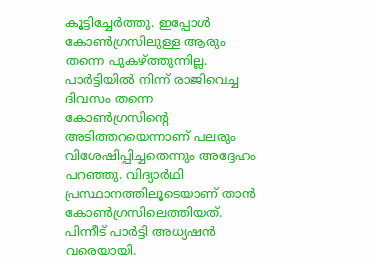കൂട്ടിച്ചേർത്തു. ഇപ്പോൾ കോൺഗ്രസിലുള്ള ആരും തന്നെ പുകഴ്ത്തുന്നില്ല. പാർട്ടിയിൽ നിന്ന് രാജിവെച്ച ദിവസം തന്നെ കോൺഗ്രസിന്റെ അടിത്തറയെന്നാണ് പലരും വിശേഷിപ്പിച്ചതെന്നും അദ്ദേഹം പറഞ്ഞു. വിദ്യാർഥി പ്രസ്ഥാനത്തിലൂടെയാണ് താൻ കോൺഗ്രസിലെത്തിയത്. പിന്നീട് പാർട്ടി അധ്യഷൻ വരെയായി.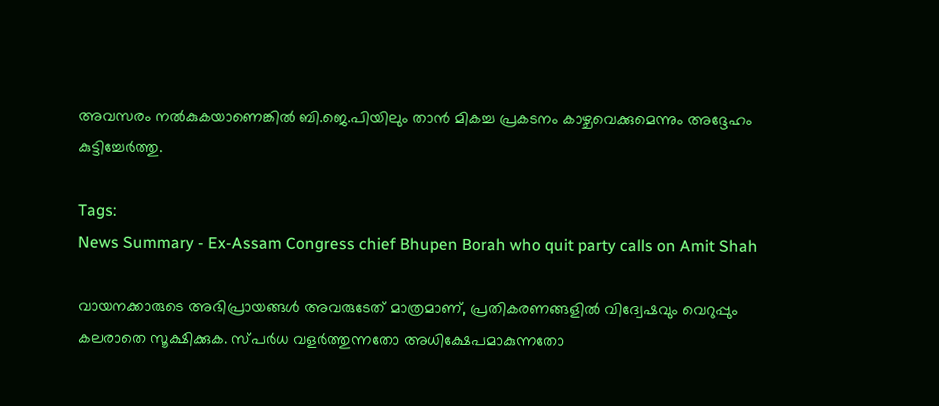അവസരം നൽകുകയാണെങ്കിൽ ബി.ജെ.പിയിലും താൻ മികച്ച പ്രകടനം കാഴ്ചവെക്കുമെന്നും അദ്ദേഹം കുട്ടിച്ചേർത്തു.

Tags:
News Summary - Ex-Assam Congress chief Bhupen Borah who quit party calls on Amit Shah

വായനക്കാരുടെ അഭിപ്രായങ്ങള്‍ അവരുടേത് മാത്രമാണ്, പ്രതികരണങ്ങളിൽ വിദ്വേഷവും വെറുപ്പും കലരാതെ സൂക്ഷിക്കുക. സ്പർധ വളർത്തുന്നതോ അധിക്ഷേപമാകുന്നതോ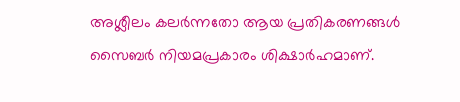അശ്ലീലം കലർന്നതോ ആയ പ്രതികരണങ്ങൾ സൈബർ നിയമപ്രകാരം ശിക്ഷാർഹമാണ്.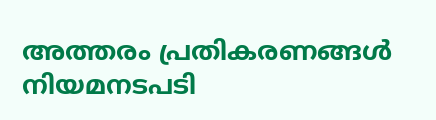അത്തരം പ്രതികരണങ്ങൾ നിയമനടപടി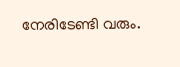നേരിടേണ്ടി വരും.